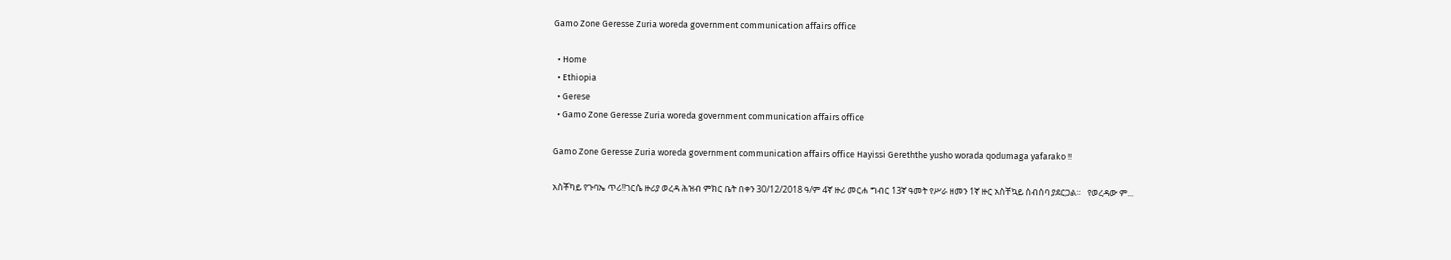Gamo Zone Geresse Zuria woreda government communication affairs office

  • Home
  • Ethiopia
  • Gerese
  • Gamo Zone Geresse Zuria woreda government communication affairs office

Gamo Zone Geresse Zuria woreda government communication affairs office Hayissi Gereththe yusho worada qodumaga yafarako !!

አስቾካይ የጉባኤ ጥሪ!!ገርሴ ዙሪያ ወረዳ ሕዝብ ምክር ቤት በቀን 30/12/2018 ዓ/ም 4ኛ ዙሪ መርሐ ግብር 13ኛ ዓመት የሥራ ዘመን 1ኛ ዙር አስቸኳይ ስብሰባ ያደርጋል።   የወረዳው ም...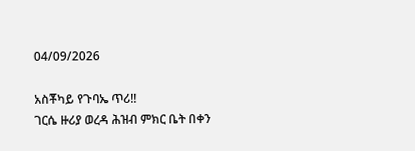04/09/2026

አስቾካይ የጉባኤ ጥሪ!!
ገርሴ ዙሪያ ወረዳ ሕዝብ ምክር ቤት በቀን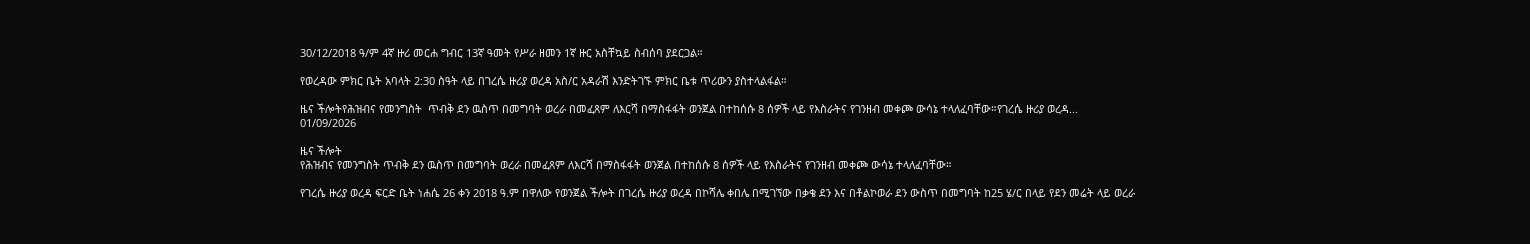30/12/2018 ዓ/ም 4ኛ ዙሪ መርሐ ግብር 13ኛ ዓመት የሥራ ዘመን 1ኛ ዙር አስቸኳይ ስብሰባ ያደርጋል።

የወረዳው ምክር ቤት አባላት 2:30 ስዓት ላይ በገረሴ ዙሪያ ወረዳ አስ/ር አዳራሽ እንድትገኙ ምክር ቤቱ ጥሪውን ያስተላልፋል።

ዜና ችሎትየሕዝብና የመንግስት  ጥብቅ ደን ዉስጥ በመግባት ወረራ በመፈጸም ለእርሻ በማስፋፋት ወንጀል በተከሰሱ 8 ሰዎች ላይ የእስራትና የገንዘብ መቀጮ ውሳኔ ተላለፈባቸው።የገረሴ ዙሪያ ወረዳ...
01/09/2026

ዜና ችሎት
የሕዝብና የመንግስት ጥብቅ ደን ዉስጥ በመግባት ወረራ በመፈጸም ለእርሻ በማስፋፋት ወንጀል በተከሰሱ 8 ሰዎች ላይ የእስራትና የገንዘብ መቀጮ ውሳኔ ተላለፈባቸው።

የገረሴ ዙሪያ ወረዳ ፍርድ ቤት ነሐሴ 26 ቀን 2018 ዓ.ም በዋለው የወንጀል ችሎት በገረሴ ዙሪያ ወረዳ በኮሻሌ ቀበሌ በሚገኘው በቃቄ ደን እና በቶልኮወራ ደን ውስጥ በመግባት ከ25 ሄ/ር በላይ የደን መሬት ላይ ወረራ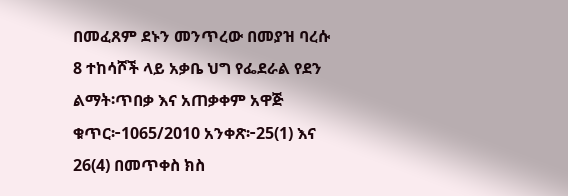በመፈጸም ደኑን መንጥረው በመያዝ ባረሱ 8 ተከሳሾች ላይ አቃቤ ህግ የፌደራል የደን ልማት፡ጥበቃ እና አጠቃቀም አዋጅ ቁጥር፦1065/2010 አንቀጽ፦25(1) እና 26(4) በመጥቀስ ክስ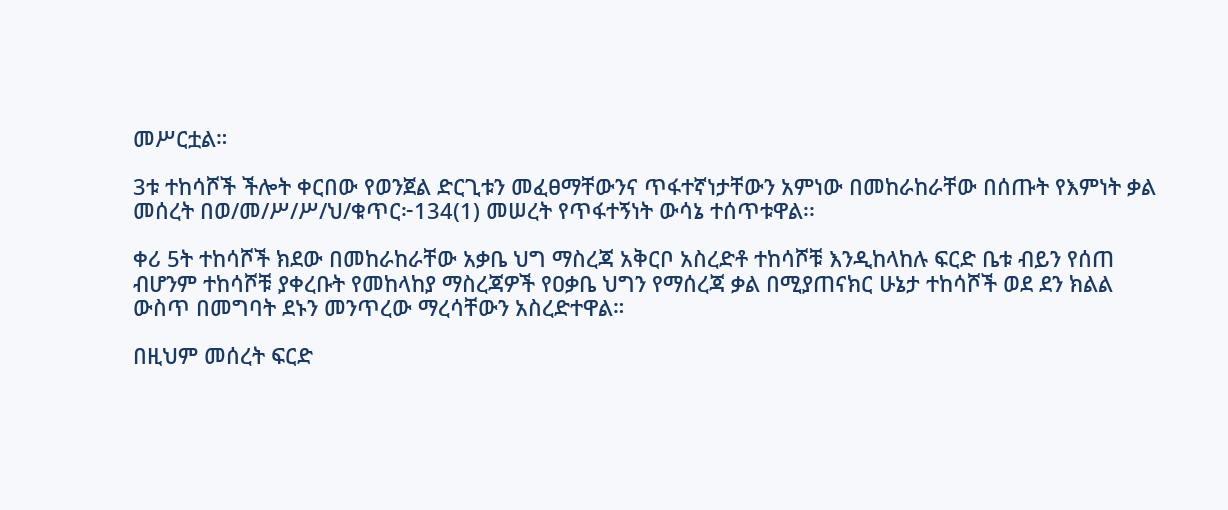መሥርቷል።

3ቱ ተከሳሾች ችሎት ቀርበው የወንጀል ድርጊቱን መፈፀማቸውንና ጥፋተኛነታቸውን አምነው በመከራከራቸው በሰጡት የእምነት ቃል መሰረት በወ/መ/ሥ/ሥ/ህ/ቁጥር፦134(1) መሠረት የጥፋተኝነት ውሳኔ ተሰጥቱዋል፡፡

ቀሪ 5ት ተከሳሾች ክደው በመከራከራቸው አቃቤ ህግ ማስረጃ አቅርቦ አስረድቶ ተከሳሾቹ እንዲከላከሉ ፍርድ ቤቱ ብይን የሰጠ ብሆንም ተከሳሾቹ ያቀረቡት የመከላከያ ማስረጃዎች የዐቃቤ ህግን የማሰረጃ ቃል በሚያጠናክር ሁኔታ ተከሳሾች ወደ ደን ክልል ውስጥ በመግባት ደኑን መንጥረው ማረሳቸውን አስረድተዋል።

በዚህም መሰረት ፍርድ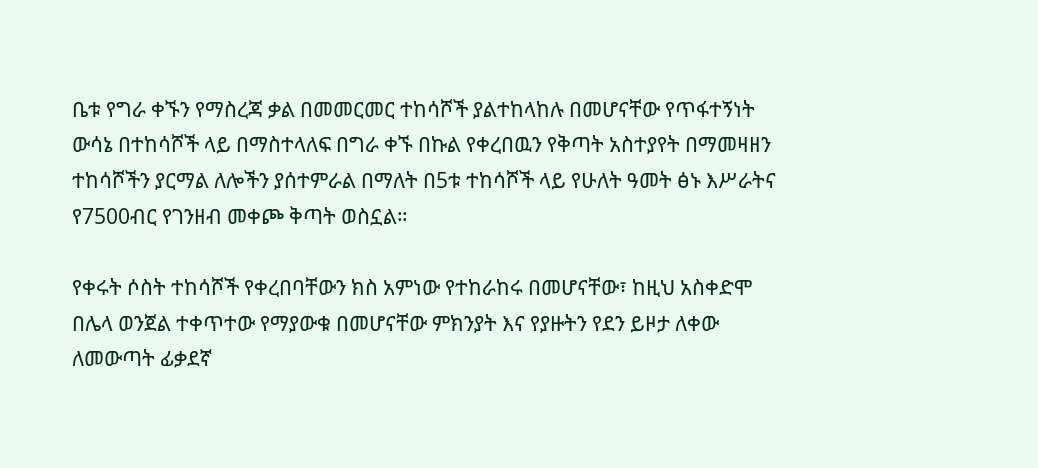ቤቱ የግራ ቀኙን የማስረጃ ቃል በመመርመር ተከሳሾች ያልተከላከሉ በመሆናቸው የጥፋተኝነት ውሳኔ በተከሳሾች ላይ በማስተላለፍ በግራ ቀኙ በኩል የቀረበዉን የቅጣት አስተያየት በማመዛዘን ተከሳሾችን ያርማል ለሎችን ያሰተምራል በማለት በ5ቱ ተከሳሾች ላይ የሁለት ዓመት ፅኑ እሥራትና የ7500ብር የገንዘብ መቀጮ ቅጣት ወስኗል።

የቀሩት ሶስት ተከሳሾች የቀረበባቸውን ክስ አምነው የተከራከሩ በመሆናቸው፣ ከዚህ አስቀድሞ በሌላ ወንጀል ተቀጥተው የማያውቁ በመሆናቸው ምክንያት እና የያዙትን የደን ይዞታ ለቀው ለመውጣት ፊቃደኛ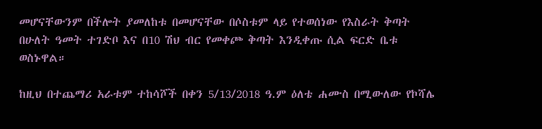መሆናቸውንም በችሎት ያመለከቱ በመሆናቸው በሶስቱም ላይ የተወሰነው የእስራት ቅጣት በሁለት ዓመት ተገድቦ እና በ10 ሽህ ብር የመቀጮ ቅጣት እንዲቀጡ ሲል ፍርድ ቤቱ ወስኑዋል።

ከዚህ በተጨማሪ አራቱም ተከሳሾች በቀን 5/13/2018 ዓ.ም ዕለቴ ሐሙስ በሚውለው የኮሻሌ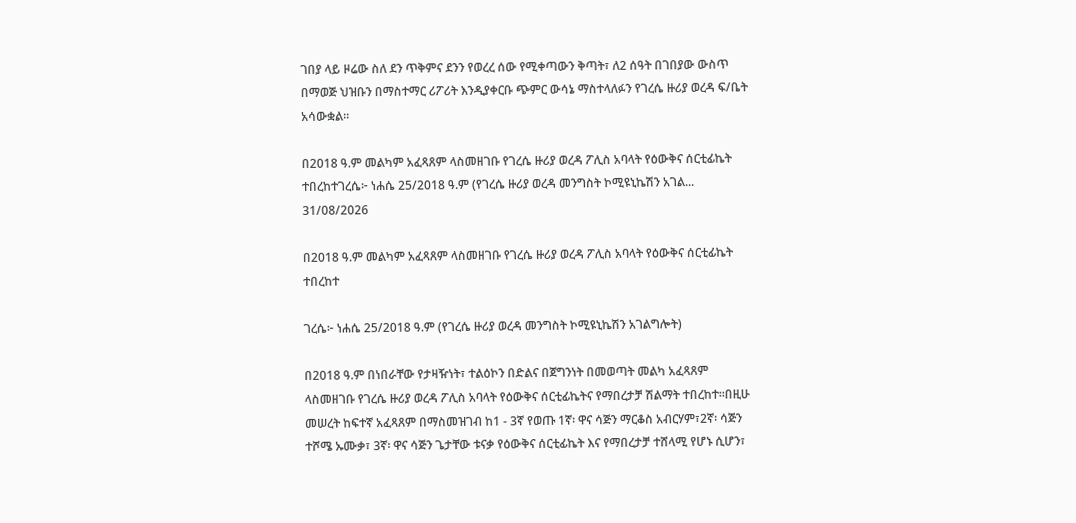ገበያ ላይ ዞሬው ስለ ደን ጥቅምና ደንን የወረረ ሰው የሚቀጣውን ቅጣት፣ ለ2 ሰዓት በገበያው ውስጥ በማወጅ ህዝቡን በማስተማር ሪፖሪት እንዲያቀርቡ ጭምር ውሳኔ ማስተላለፉን የገረሴ ዙሪያ ወረዳ ፍ/ቤት አሳውቋል።

በ2018 ዓ.ም መልካም አፈጻጸም ላስመዘገቡ የገረሴ ዙሪያ ወረዳ ፖሊስ አባላት የዕውቅና ሰርቲፊኬት ተበረከተገረሴ፦ ነሐሴ 25/2018 ዓ.ም (የገረሴ ዙሪያ ወረዳ መንግስት ኮሚዩኒኬሽን አገል...
31/08/2026

በ2018 ዓ.ም መልካም አፈጻጸም ላስመዘገቡ የገረሴ ዙሪያ ወረዳ ፖሊስ አባላት የዕውቅና ሰርቲፊኬት ተበረከተ

ገረሴ፦ ነሐሴ 25/2018 ዓ.ም (የገረሴ ዙሪያ ወረዳ መንግስት ኮሚዩኒኬሽን አገልግሎት)

በ2018 ዓ.ም በነበራቸው የታዛዥነት፣ ተልዕኮን በድልና በጀግንነት በመወጣት መልካ አፈጻጸም ላስመዘገቡ የገረሴ ዙሪያ ወረዳ ፖሊስ አባላት የዕውቅና ሰርቲፊኬትና የማበረታቻ ሽልማት ተበረከተ።በዚሁ መሠረት ከፍተኛ አፈጻጸም በማስመዝገብ ከ1 - 3ኛ የወጡ 1ኛ፡ ዋና ሳጅን ማርቆስ አብርሃም፣2ኛ፡ ሳጅን ተሾሜ ኡሙቃ፣ 3ኛ፡ ዋና ሳጅን ጌታቸው ቱናቃ የዕውቅና ሰርቲፊኬት እና የማበረታቻ ተሸላሚ የሆኑ ሲሆን፣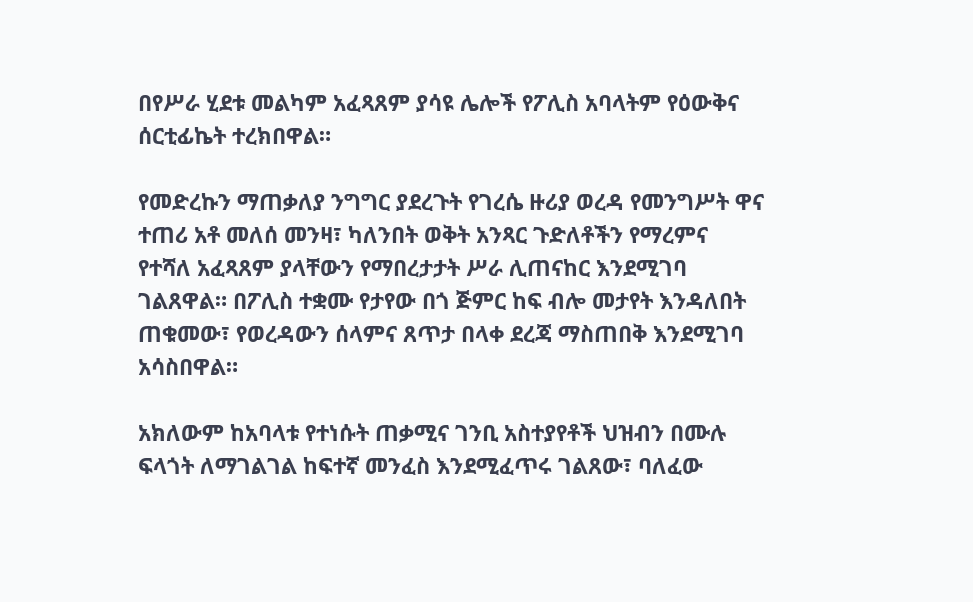በየሥራ ሂደቱ መልካም አፈጻጸም ያሳዩ ሌሎች የፖሊስ አባላትም የዕውቅና ሰርቲፊኬት ተረክበዋል።

የመድረኩን ማጠቃለያ ንግግር ያደረጉት የገረሴ ዙሪያ ወረዳ የመንግሥት ዋና ተጠሪ አቶ መለሰ መንዛ፣ ካለንበት ወቅት አንጻር ጉድለቶችን የማረምና የተሻለ አፈጻጸም ያላቸውን የማበረታታት ሥራ ሊጠናከር እንደሚገባ ገልጸዋል። በፖሊስ ተቋሙ የታየው በጎ ጅምር ከፍ ብሎ መታየት እንዳለበት ጠቁመው፣ የወረዳውን ሰላምና ጸጥታ በላቀ ደረጃ ማስጠበቅ እንደሚገባ አሳስበዋል።

አክለውም ከአባላቱ የተነሱት ጠቃሚና ገንቢ አስተያየቶች ህዝብን በሙሉ ፍላጎት ለማገልገል ከፍተኛ መንፈስ እንደሚፈጥሩ ገልጸው፣ ባለፈው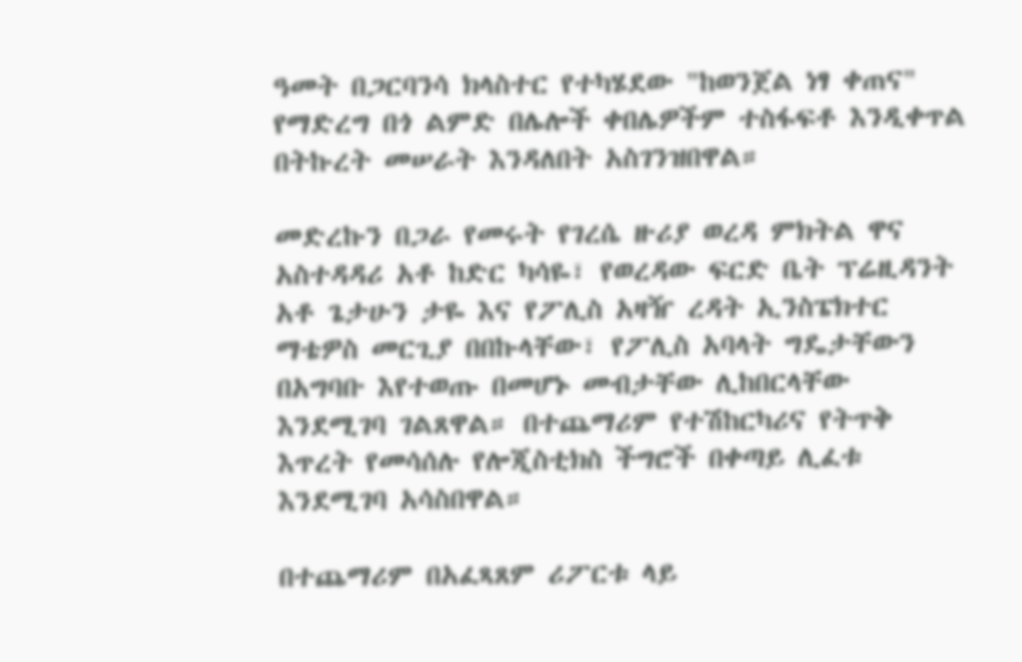ዓመት በጋርባንሳ ክላስተር የተካሄደው "ከወንጀል ነፃ ቀጠና" የማድረግ በጎ ልምድ በሌሎች ቀበሌዎችም ተስፋፍቶ እንዲቀጥል በትኩረት መሠራት እንዳለበት አስገንዝበዋል።

መድረኩን በጋራ የመሩት የገረሴ ዙሪያ ወረዳ ምክትል ዋና አስተዳዳሪ አቶ ከድር ካሳዬ፣ የወረዳው ፍርድ ቤት ፕሬዚዳንት አቶ ጌታሁን ታዬ እና የፖሊስ አዛዥ ረዳት ኢንስፔክተር ማቴዎስ መርጊያ በበኩላቸው፣ የፖሊስ አባላት ግዴታቸውን በአግባቡ እየተወጡ በመሆኑ መብታቸው ሊከበርላቸው እንደሚገባ ገልጸዋል። በተጨማሪም የተሽከርካሪና የትጥቅ እጥረት የመሳሰሉ የሎጂስቲክስ ችግሮች በቀጣይ ሊፈቱ እንደሚገባ አሳስበዋል።

በተጨማሪም በአፈጻጸም ሪፖርቱ ላይ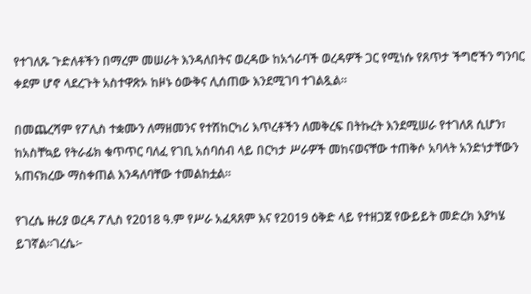የተገለጹ ጉድለቶችን በማረም መሠራት እንዳለበትና ወረዳው ከአጎራባች ወረዳዎች ጋር የሚነሱ የጸጥታ ችግሮችን ግንባር ቀደም ሆኖ ላደረጉት አስተዋጽኦ ከዞኑ ዕውቅና ሊሰጠው እንደሚገባ ተገልጿል።

በመጨረሻም የፖሊስ ተቋሙን ለማዘመንና የተሽከርካሪ እጥረቶችን ለመቅረፍ በትኩረት እንደሚሠራ የተገለጸ ሲሆን፣ ከአስቸኳይ የትራፊክ ቁጥጥር ባለፈ የገቢ አሰባሰብ ላይ በርካታ ሥራዎች መከናወናቸው ተጠቅሶ አባላት አንድነታቸውን አጠናክረው ማስቀጠል እንዳለባቸው ተመልከቷል።

የገረሴ ዙሪያ ወረዳ ፖሊስ የ2018 ዓ.ም የሥራ አፈጻጸም እና የ2019 ዕቅድ ላይ የተዘጋጀ የውይይት መድረክ እያካሄ ይገኛል።ገረሴ፦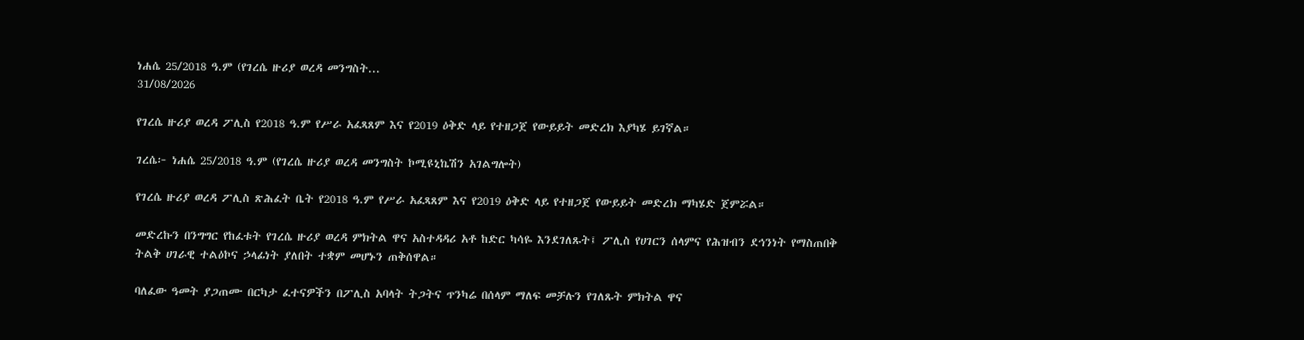ነሐሴ 25/2018 ዓ.ም (የገረሴ ዙሪያ ወረዳ መንግስት...
31/08/2026

የገረሴ ዙሪያ ወረዳ ፖሊስ የ2018 ዓ.ም የሥራ አፈጻጸም እና የ2019 ዕቅድ ላይ የተዘጋጀ የውይይት መድረክ እያካሄ ይገኛል።

ገረሴ፦ ነሐሴ 25/2018 ዓ.ም (የገረሴ ዙሪያ ወረዳ መንግስት ኮሚዩኒኬሽን አገልግሎት)

የገረሴ ዙሪያ ወረዳ ፖሊስ ጽሕፈት ቤት የ2018 ዓ.ም የሥራ አፈጻጸም እና የ2019 ዕቅድ ላይ የተዘጋጀ የውይይት መድረክ ማካሄድ ጀምሯል።

መድረኩን በንግግር የከፈቱት የገረሴ ዙሪያ ወረዳ ምክትል ዋና አስተዳዳሪ አቶ ከድር ካሳዬ እንደገለጹት፤ ፖሊስ የሀገርን ሰላምና የሕዝብን ደኅንነት የማስጠበቅ ትልቅ ሀገራዊ ተልዕኮና ኃላፊነት ያለበት ተቋም መሆኑን ጠቅሰዋል።

ባለፈው ዓመት ያጋጠሙ በርካታ ፈተናዎችን በፖሊስ አባላት ትጋትና ጥንካሬ በሰላም ማለፍ መቻሉን የገለጹት ምክትል ዋና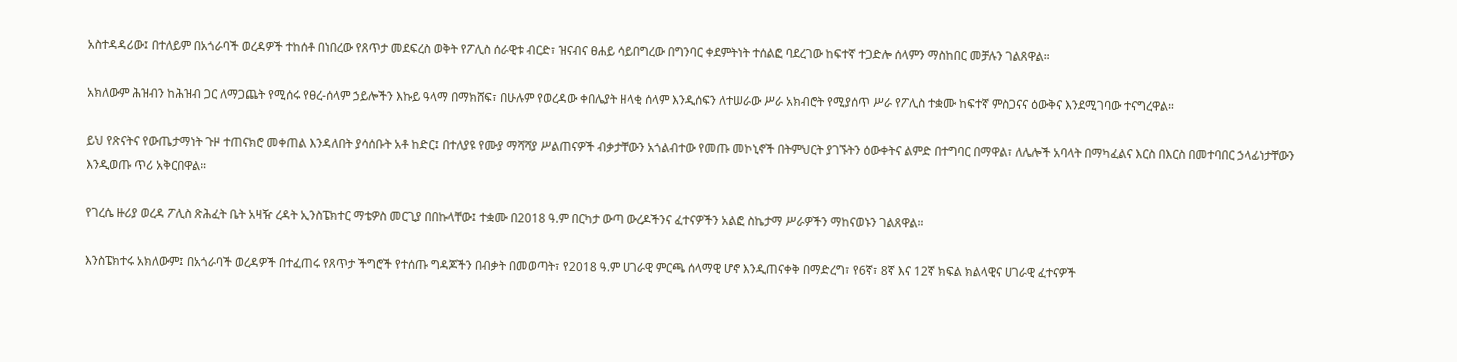አስተዳዳሪው፤ በተለይም በአጎራባች ወረዳዎች ተከሰቶ በነበረው የጸጥታ መደፍረስ ወቅት የፖሊስ ሰራዊቱ ብርድ፣ ዝናብና ፀሐይ ሳይበግረው በግንባር ቀደምትነት ተሰልፎ ባደረገው ከፍተኛ ተጋድሎ ሰላምን ማስከበር መቻሉን ገልጸዋል።

አክለውም ሕዝብን ከሕዝብ ጋር ለማጋጨት የሚሰሩ የፀረ-ሰላም ኃይሎችን እኩይ ዓላማ በማክሸፍ፣ በሁሉም የወረዳው ቀበሌያት ዘላቂ ሰላም እንዲሰፍን ለተሠራው ሥራ አክብሮት የሚያሰጥ ሥራ የፖሊስ ተቋሙ ከፍተኛ ምስጋናና ዕውቅና እንደሚገባው ተናግረዋል።

ይህ የጽናትና የውጤታማነት ጉዞ ተጠናክሮ መቀጠል እንዳለበት ያሳሰቡት አቶ ከድር፤ በተለያዩ የሙያ ማሻሻያ ሥልጠናዎች ብቃታቸውን አጎልብተው የመጡ መኮኒኖች በትምህርት ያገኙትን ዕውቀትና ልምድ በተግባር በማዋል፣ ለሌሎች አባላት በማካፈልና እርስ በእርስ በመተባበር ኃላፊነታቸውን እንዲወጡ ጥሪ አቅርበዋል።

የገረሴ ዙሪያ ወረዳ ፖሊስ ጽሕፈት ቤት አዛዥ ረዳት ኢንስፔክተር ማቴዎስ መርጊያ በበኩላቸው፤ ተቋሙ በ2018 ዓ.ም በርካታ ውጣ ውረዶችንና ፈተናዎችን አልፎ ስኬታማ ሥራዎችን ማከናወኑን ገልጸዋል።

እንስፔክተሩ አክለውም፤ በአጎራባች ወረዳዎች በተፈጠሩ የጸጥታ ችግሮች የተሰጡ ግዳጆችን በብቃት በመወጣት፣ የ2018 ዓ.ም ሀገራዊ ምርጫ ሰላማዊ ሆኖ እንዲጠናቀቅ በማድረግ፣ የ6ኛ፣ 8ኛ እና 12ኛ ክፍል ክልላዊና ሀገራዊ ፈተናዎች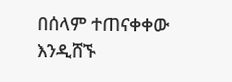በሰላም ተጠናቀቀው እንዲሸኙ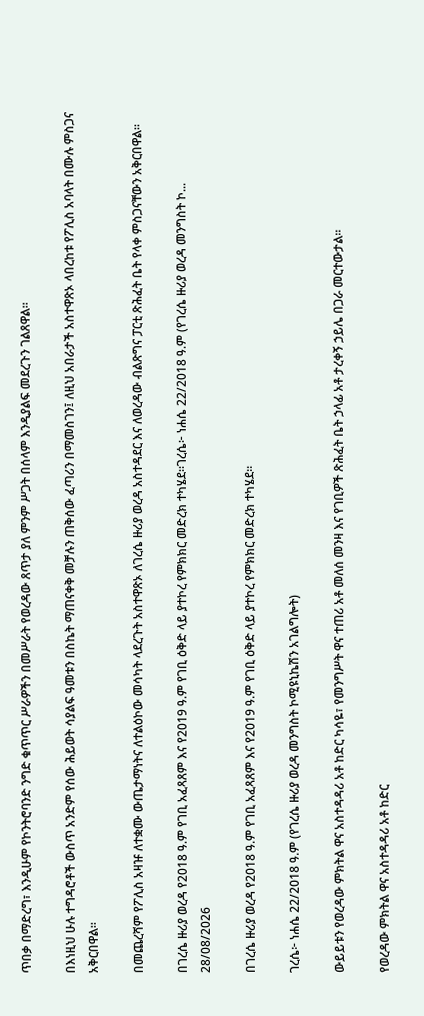ጥበቃ በማድረግ፣ እንዲሁም የኮንትሮባንድ ንግድ ቁጥጥር ሥራዎችን በመሥራት የወረዳው ጸጥታ ያለ ምንም ሥጋት በሰላም እንዲያልፍ መደረጉን ገልጸዋል።

በእነዚህ ሁሉ ተግዳሮቶች ውስጥ አንድም የሰው ሕይወት ሳያልፍ ዓመቱን በስኬት ማጠናቀቅ መቻሉን ጠቅሰው ፈጣሪን በማመስገን፤ ለዚህ አበራታች አስተዋጽኦ ላበረከቱ የፖሊስ አባላት በሙሉ ምስጋና አቅርበዋል።

በመጨረሻም የፖሊስ አዛዡ ለተቋሙ ውጤታማነትና ለተልዕኮው መሳካት ላደረጉት አስተዋጽኦ ለገረሴ ዙሪያ ወረዳ አስተዳደር እና ለወረዳው ብልጽግና ፓርቲ ጽሕፈት ቤት የላቀ ምስጋናቸውን አቅርበዋል።

በገረሴ ዙሪያ ወረዳ የ2018 ዓ.ም የገቢ አፈጻጸም እና የ2019 ዓ.ም የገቢ ዕቅድ ላይ ያተኮረ የምክክር መድረክ ተካሄደ።ገረሴ፦ ነሐሴ 22/2018 ዓ.ም (የገረሴ ዙሪያ ወረዳ መንግስት ኮ...
28/08/2026

በገረሴ ዙሪያ ወረዳ የ2018 ዓ.ም የገቢ አፈጻጸም እና የ2019 ዓ.ም የገቢ ዕቅድ ላይ ያተኮረ የምክክር መድረክ ተካሄደ።

ገረሴ፦ ነሐሴ 22/2018 ዓ.ም (የገረሴ ዙሪያ ወረዳ መንግስት ኮሚዩኒኬሽን አገልግሎት)

ውይይቱን የወረዳው ምክትል ዋና አስተዳዳሪ አቶ ከድር ካሳዬ፣ የመንግሥት ዋና ተጠሪ አቶ መለሰ መንዛ እና የገቢዎች ጽሕፈት ቤት ኃላፊ አቶ ታረቀኝ ኃይሌ በጋራ መርተውታል።

የወረዳው ምክትል ዋና አስተዳዳሪ አቶ ከድር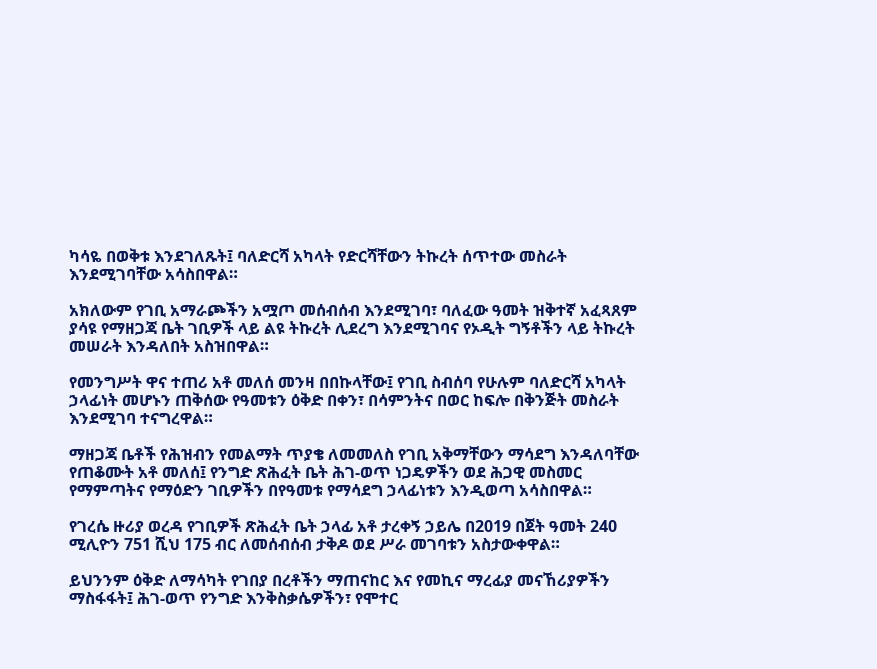ካሳዬ በወቅቱ እንደገለጹት፤ ባለድርሻ አካላት የድርሻቸውን ትኩረት ሰጥተው መስራት እንደሚገባቸው አሳስበዋል።

አክለውም የገቢ አማራጮችን አሟጦ መሰብሰብ እንደሚገባ፣ ባለፈው ዓመት ዝቅተኛ አፈጻጸም ያሳዩ የማዘጋጃ ቤት ገቢዎች ላይ ልዩ ትኩረት ሊደረግ እንደሚገባና የኦዲት ግኝቶችን ላይ ትኩረት መሠራት እንዳለበት አስዝበዋል።

የመንግሥት ዋና ተጠሪ አቶ መለሰ መንዛ በበኩላቸው፤ የገቢ ስብሰባ የሁሉም ባለድርሻ አካላት ኃላፊነት መሆኑን ጠቅሰው የዓመቱን ዕቅድ በቀን፣ በሳምንትና በወር ከፍሎ በቅንጅት መስራት እንደሚገባ ተናግረዋል።

ማዘጋጃ ቤቶች የሕዝብን የመልማት ጥያቄ ለመመለስ የገቢ አቅማቸውን ማሳደግ እንዳለባቸው የጠቆሙት አቶ መለሰ፤ የንግድ ጽሕፈት ቤት ሕገ-ወጥ ነጋዴዎችን ወደ ሕጋዊ መስመር የማምጣትና የማዕድን ገቢዎችን በየዓመቱ የማሳደግ ኃላፊነቱን እንዲወጣ አሳስበዋል።

የገረሴ ዙሪያ ወረዳ የገቢዎች ጽሕፈት ቤት ኃላፊ አቶ ታረቀኝ ኃይሌ በ2019 በጀት ዓመት 240 ሚሊዮን 751 ሺህ 175 ብር ለመሰብሰብ ታቅዶ ወደ ሥራ መገባቱን አስታውቀዋል።

ይህንንም ዕቅድ ለማሳካት የገበያ በረቶችን ማጠናከር እና የመኪና ማረፊያ መናኸሪያዎችን ማስፋፋት፤ ሕገ-ወጥ የንግድ እንቅስቃሴዎችን፣ የሞተር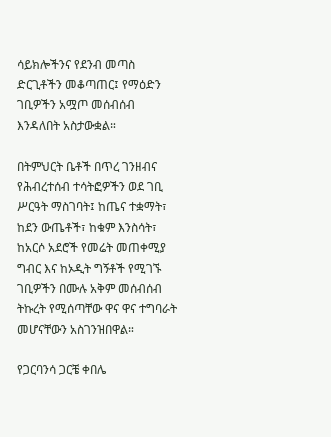ሳይክሎችንና የደንብ መጣስ ድርጊቶችን መቆጣጠር፤ የማዕድን ገቢዎችን አሟጦ መሰብሰብ እንዳለበት አስታውቋል።

በትምህርት ቤቶች በጥረ ገንዘብና የሕብረተሰብ ተሳትፎዎችን ወደ ገቢ ሥርዓት ማስገባት፤ ከጤና ተቋማት፣ ከደን ውጤቶች፣ ከቁም እንስሳት፣ ከአርሶ አደሮች የመሬት መጠቀሚያ ግብር እና ከኦዲት ግኝቶች የሚገኙ ገቢዎችን በሙሉ አቅም መሰብሰብ ትኩረት የሚሰጣቸው ዋና ዋና ተግባራት መሆናቸውን አስገንዝበዋል።

የጋርባንሳ ጋርቼ ቀበሌ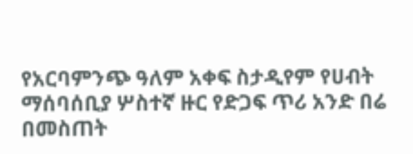የአርባምንጭ ዓለም አቀፍ ስታዲየም የሀብት ማሰባሰቢያ ሦስተኛ ዙር የድጋፍ ጥሪ አንድ በሬ በመስጠት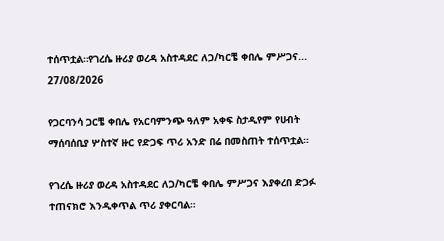ተሰጥቷል።የገረሴ ዙሪያ ወረዳ አስተዳደር ለጋ/ካርቼ ቀበሌ ምሥጋና...
27/08/2026

የጋርባንሳ ጋርቼ ቀበሌ የአርባምንጭ ዓለም አቀፍ ስታዲየም የሀብት ማሰባሰቢያ ሦስተኛ ዙር የድጋፍ ጥሪ አንድ በሬ በመስጠት ተሰጥቷል።

የገረሴ ዙሪያ ወረዳ አስተዳደር ለጋ/ካርቼ ቀበሌ ምሥጋና እያቀረበ ድጋፉ ተጠናክሮ እንዲቀጥል ጥሪ ያቀርባል።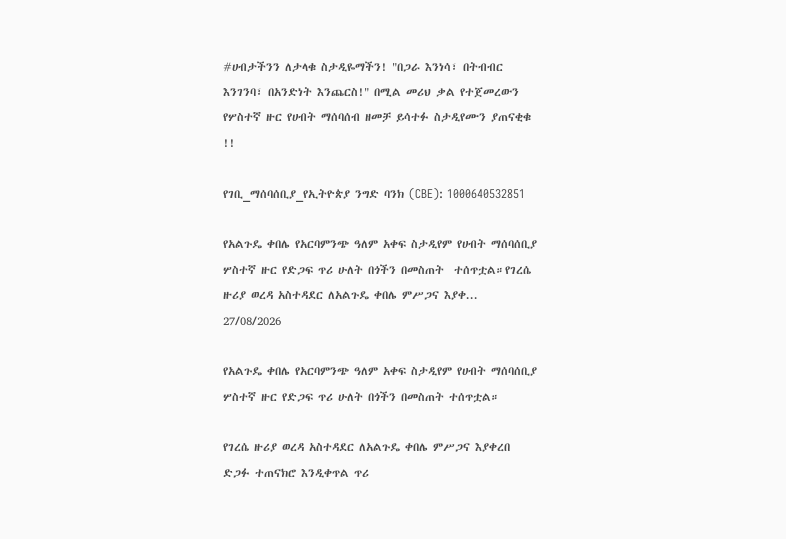#ሀብታችንን ለታላቁ ስታዲዬማችን! "በጋራ እንነሳ፣ በትብብር እንገንባ፣ በአንድነት እንጨርስ!" በሚል መሪህ ቃል የተጀመረውን የሦስተኛ ዙር የሀብት ማሰባሰብ ዘመቻ ይሳተፉ ስታዲየሙን ያጠናቂቁ !!

የገቢ_ማሰባሰቢያ_የኢትዮጵያ ንግድ ባንክ (CBE): 1000640532851

የአልጉዴ ቀበሌ የአርባምንጭ ዓለም አቀፍ ስታዲየም የሀብት ማሰባሰቢያ ሦስተኛ ዙር የድጋፍ ጥሪ ሁለት በጎችን በመስጠት  ተሰጥቷል።የገረሴ ዙሪያ ወረዳ አስተዳደር ለአልጉዴ ቀበሌ ምሥጋና እያቀ...
27/08/2026

የአልጉዴ ቀበሌ የአርባምንጭ ዓለም አቀፍ ስታዲየም የሀብት ማሰባሰቢያ ሦስተኛ ዙር የድጋፍ ጥሪ ሁለት በጎችን በመስጠት ተሰጥቷል።

የገረሴ ዙሪያ ወረዳ አስተዳደር ለአልጉዴ ቀበሌ ምሥጋና እያቀረበ ድጋፉ ተጠናክሮ እንዲቀጥል ጥሪ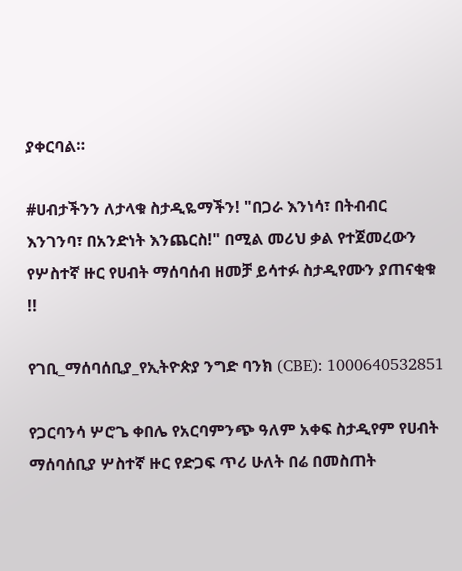ያቀርባል።

#ሀብታችንን ለታላቁ ስታዲዬማችን! "በጋራ እንነሳ፣ በትብብር እንገንባ፣ በአንድነት እንጨርስ!" በሚል መሪህ ቃል የተጀመረውን የሦስተኛ ዙር የሀብት ማሰባሰብ ዘመቻ ይሳተፉ ስታዲየሙን ያጠናቂቁ !!

የገቢ_ማሰባሰቢያ_የኢትዮጵያ ንግድ ባንክ (CBE): 1000640532851

የጋርባንሳ ሦሮጌ ቀበሌ የአርባምንጭ ዓለም አቀፍ ስታዲየም የሀብት ማሰባሰቢያ ሦስተኛ ዙር የድጋፍ ጥሪ ሁለት በሬ በመስጠት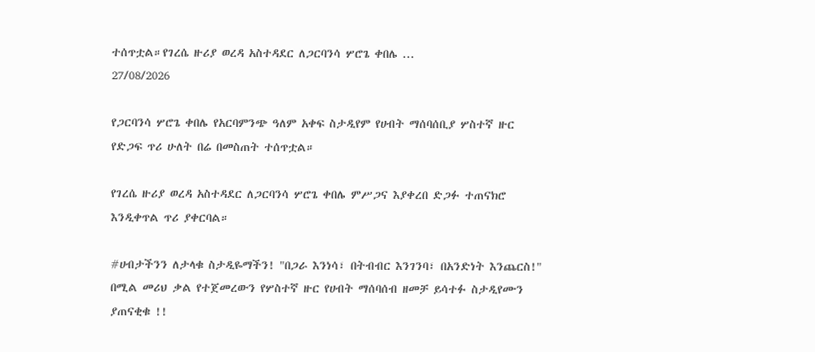ተሰጥቷል።የገረሴ ዙሪያ ወረዳ አስተዳደር ለጋርባንሳ ሦሮጌ ቀበሌ ...
27/08/2026

የጋርባንሳ ሦሮጌ ቀበሌ የአርባምንጭ ዓለም አቀፍ ስታዲየም የሀብት ማሰባሰቢያ ሦስተኛ ዙር የድጋፍ ጥሪ ሁለት በሬ በመስጠት ተሰጥቷል።

የገረሴ ዙሪያ ወረዳ አስተዳደር ለጋርባንሳ ሦሮጌ ቀበሌ ምሥጋና እያቀረበ ድጋፉ ተጠናክሮ እንዲቀጥል ጥሪ ያቀርባል።

#ሀብታችንን ለታላቁ ስታዲዬማችን! "በጋራ እንነሳ፣ በትብብር እንገንባ፣ በአንድነት እንጨርስ!" በሚል መሪህ ቃል የተጀመረውን የሦስተኛ ዙር የሀብት ማሰባሰብ ዘመቻ ይሳተፉ ስታዲየሙን ያጠናቂቁ !!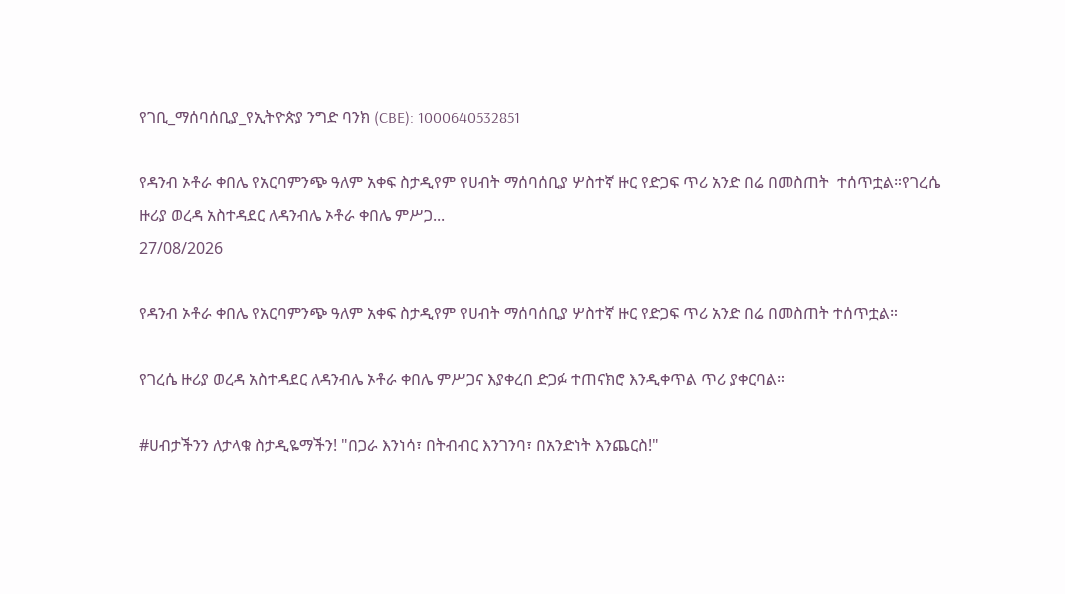የገቢ_ማሰባሰቢያ_የኢትዮጵያ ንግድ ባንክ (CBE): 1000640532851

የዳንብ ኦቶራ ቀበሌ የአርባምንጭ ዓለም አቀፍ ስታዲየም የሀብት ማሰባሰቢያ ሦስተኛ ዙር የድጋፍ ጥሪ አንድ በሬ በመስጠት  ተሰጥቷል።የገረሴ ዙሪያ ወረዳ አስተዳደር ለዳንብሌ ኦቶራ ቀበሌ ምሥጋ...
27/08/2026

የዳንብ ኦቶራ ቀበሌ የአርባምንጭ ዓለም አቀፍ ስታዲየም የሀብት ማሰባሰቢያ ሦስተኛ ዙር የድጋፍ ጥሪ አንድ በሬ በመስጠት ተሰጥቷል።

የገረሴ ዙሪያ ወረዳ አስተዳደር ለዳንብሌ ኦቶራ ቀበሌ ምሥጋና እያቀረበ ድጋፉ ተጠናክሮ እንዲቀጥል ጥሪ ያቀርባል።

#ሀብታችንን ለታላቁ ስታዲዬማችን! "በጋራ እንነሳ፣ በትብብር እንገንባ፣ በአንድነት እንጨርስ!"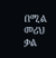በሚል መሪህ ቃል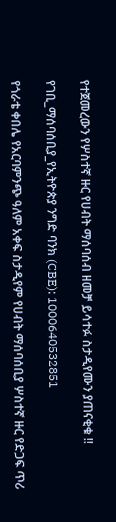የተጀመረውን የሦስተኛ ዙር የሀብት ማሰባሰብ ዘመቻ ይሳተፉ ስታዲየሙን ያጠናቂቁ !!

የገቢ_ማሰባሰቢያ_የኢትዮጵያ ንግድ ባንክ (CBE): 1000640532851

የጎራቴ ቀበሌ የአርባምንጭ ዓለም አቀፍ ስታዲየም የሀብት ማሰባሰቢያ ሦስተኛ ዙር የድጋፍ ጥሪ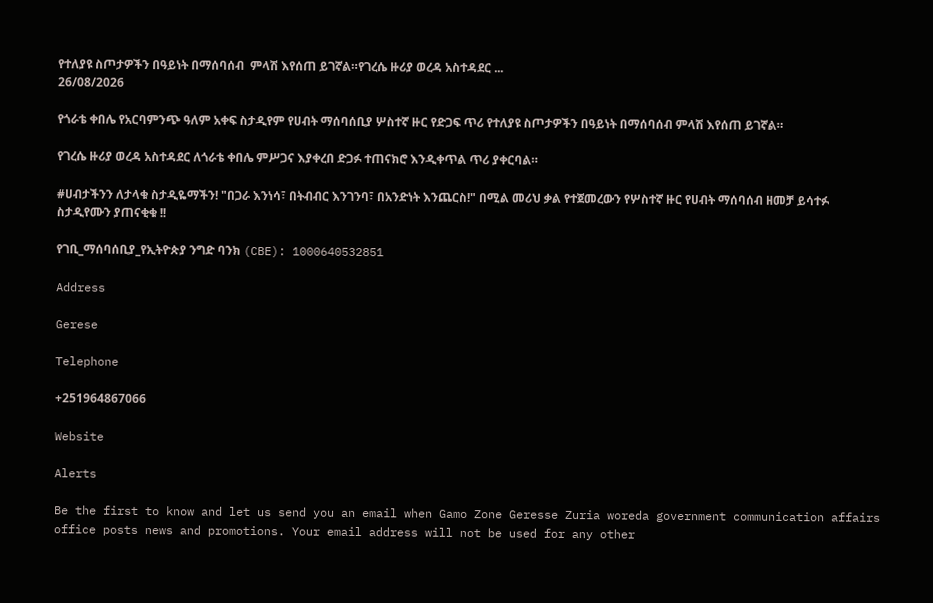የተለያዩ ስጦታዎችን በዓይነት በማሰባሰብ  ምላሽ እየሰጠ ይገኛል።የገረሴ ዙሪያ ወረዳ አስተዳደር ...
26/08/2026

የጎራቴ ቀበሌ የአርባምንጭ ዓለም አቀፍ ስታዲየም የሀብት ማሰባሰቢያ ሦስተኛ ዙር የድጋፍ ጥሪ የተለያዩ ስጦታዎችን በዓይነት በማሰባሰብ ምላሽ እየሰጠ ይገኛል።

የገረሴ ዙሪያ ወረዳ አስተዳደር ለጎራቴ ቀበሌ ምሥጋና እያቀረበ ድጋፉ ተጠናክሮ እንዲቀጥል ጥሪ ያቀርባል።

#ሀብታችንን ለታላቁ ስታዲዬማችን! "በጋራ እንነሳ፣ በትብብር እንገንባ፣ በአንድነት እንጨርስ!" በሚል መሪህ ቃል የተጀመረውን የሦስተኛ ዙር የሀብት ማሰባሰብ ዘመቻ ይሳተፉ ስታዲየሙን ያጠናቂቁ !!

የገቢ_ማሰባሰቢያ_የኢትዮጵያ ንግድ ባንክ (CBE): 1000640532851

Address

Gerese

Telephone

+251964867066

Website

Alerts

Be the first to know and let us send you an email when Gamo Zone Geresse Zuria woreda government communication affairs office posts news and promotions. Your email address will not be used for any other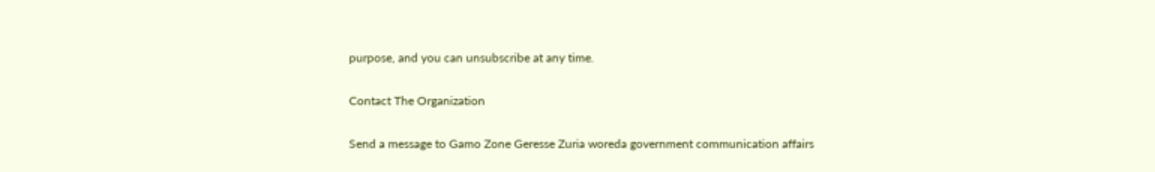purpose, and you can unsubscribe at any time.

Contact The Organization

Send a message to Gamo Zone Geresse Zuria woreda government communication affairs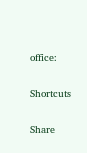office:

Shortcuts

Share